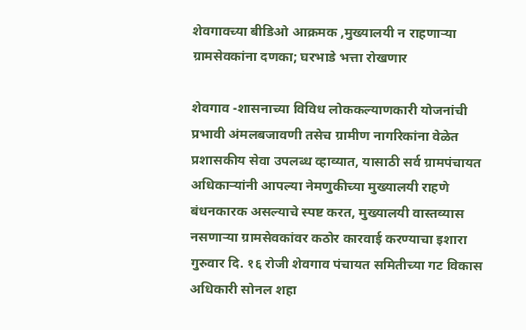शेवगावच्या बीडिओ आक्रमक ,मुख्यालयी न राहणाऱ्या ग्रामसेवकांना दणका; घरभाडे भत्ता रोखणार

शेवगाव -शासनाच्या विविध लोककल्याणकारी योजनांची प्रभावी अंमलबजावणी तसेच ग्रामीण नागरिकांना वेळेत प्रशासकीय सेवा उपलब्ध व्हाव्यात, यासाठी सर्व ग्रामपंचायत अधिकाऱ्यांनी आपल्या नेमणुकीच्या मुख्यालयी राहणे बंधनकारक असल्याचे स्पष्ट करत, मुख्यालयी वास्तव्यास नसणाऱ्या ग्रामसेवकांवर कठोर कारवाई करण्याचा इशारा गुरुवार दि. १६ रोजी शेवगाव पंचायत समितीच्या गट विकास अधिकारी सोनल शहा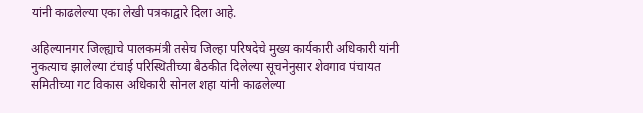यांनी काढलेल्या एका लेखी पत्रकाद्वारे दिला आहे.

अहिल्यानगर जिल्ह्याचे पालकमंत्री तसेच जिल्हा परिषदेचे मुख्य कार्यकारी अधिकारी यांनी नुकत्याच झालेल्या टंचाई परिस्थितीच्या बैठकीत दिलेल्या सूचनेनुसार शेवगाव पंचायत समितीच्या गट विकास अधिकारी सोनल शहा यांनी काढलेल्या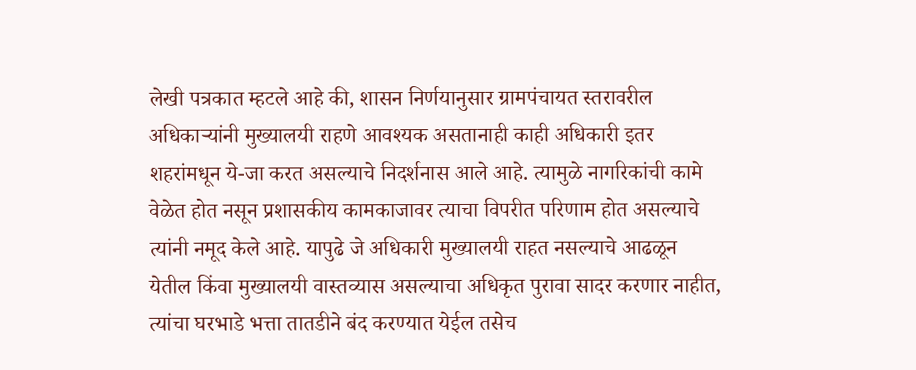लेखी पत्रकात म्हटले आहे की, शासन निर्णयानुसार ग्रामपंचायत स्तरावरील अधिकाऱ्यांनी मुख्यालयी राहणे आवश्यक असतानाही काही अधिकारी इतर शहरांमधून ये-जा करत असल्याचे निदर्शनास आले आहे. त्यामुळे नागरिकांची कामे वेळेत होत नसून प्रशासकीय कामकाजावर त्याचा विपरीत परिणाम होत असल्याचे त्यांनी नमूद केले आहे. यापुढे जे अधिकारी मुख्यालयी राहत नसल्याचे आढळून येतील किंवा मुख्यालयी वास्तव्यास असल्याचा अधिकृत पुरावा सादर करणार नाहीत, त्यांचा घरभाडे भत्ता तातडीने बंद करण्यात येईल तसेच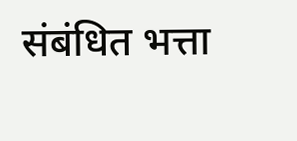संबंधित भत्ता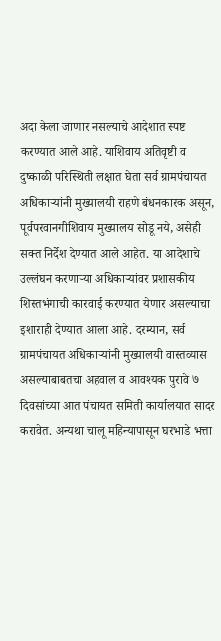अदा केला जाणार नसल्याचे आदेशात स्पष्ट करण्यात आले आहे. याशिवाय अतिवृष्टी व दुष्काळी परिस्थिती लक्षात घेता सर्व ग्रामपंचायत अधिकाऱ्यांनी मुख्यालयी राहणे बंधनकारक असून, पूर्वपरवानगीशिवाय मुख्यालय सोडू नये, असेही सक्त निर्देश देण्यात आले आहेत. या आदेशाचे उल्लंघन करणाऱ्या अधिकाऱ्यांवर प्रशासकीय शिस्तभंगाची कारवाई करण्यात येणार असल्याचा इशाराही देण्यात आला आहे. दरम्यान, सर्व ग्रामपंचायत अधिकाऱ्यांनी मुख्यालयी वास्तव्यास असल्याबाबतचा अहवाल व आवश्यक पुरावे ७ दिवसांच्या आत पंचायत समिती कार्यालयात सादर करावेत. अन्यथा चालू महिन्यापासून घरभाडे भत्ता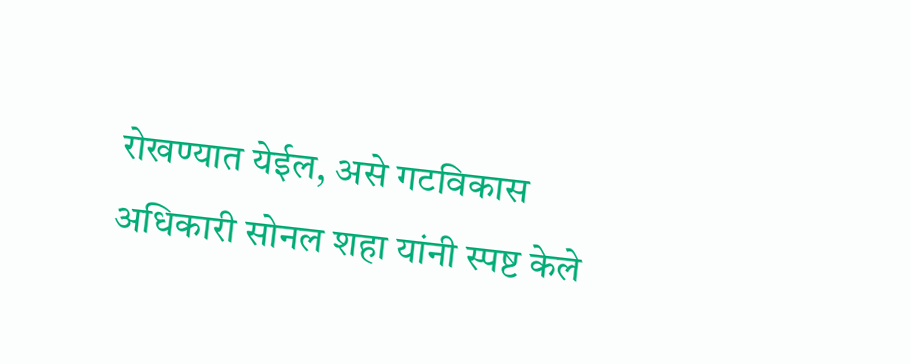रोखण्यात येईल, असे गटविकास अधिकारी सोनल शहा यांनी स्पष्ट केले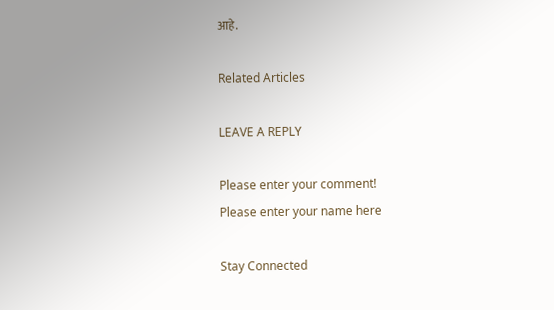आहे.

Related Articles

LEAVE A REPLY

Please enter your comment!
Please enter your name here

Stay Connected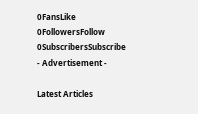0FansLike
0FollowersFollow
0SubscribersSubscribe
- Advertisement -

Latest Articles